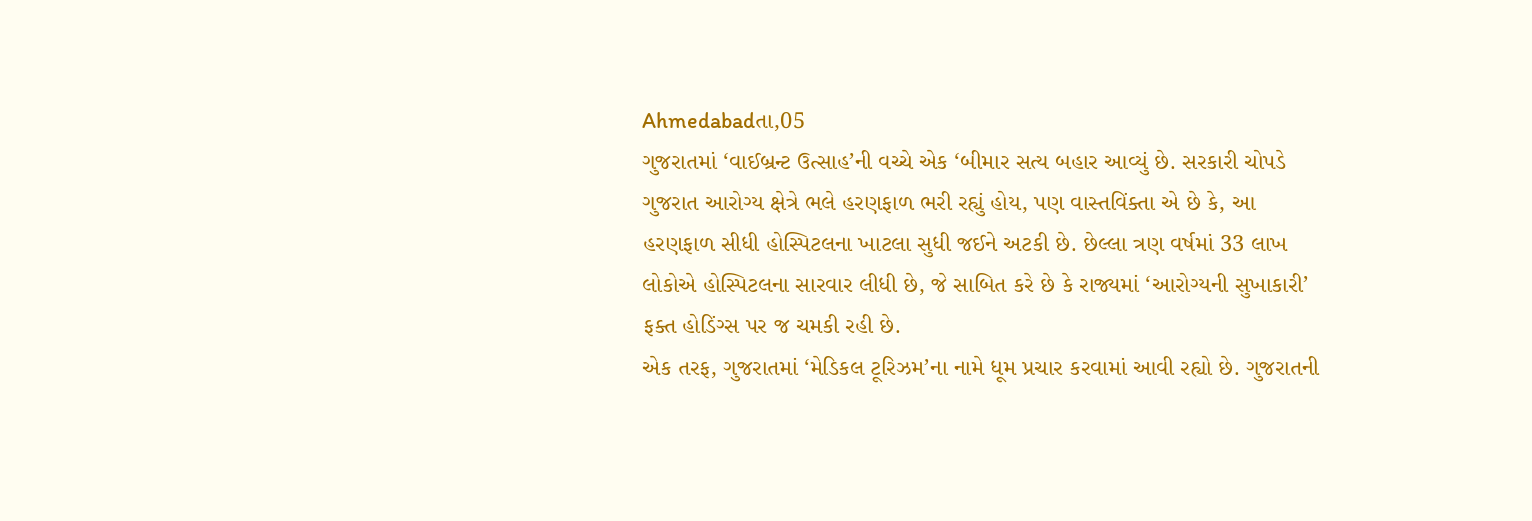Ahmedabadતા,05
ગુજરાતમાં ‘વાઈબ્રન્ટ ઉત્સાહ’ની વચ્ચે એક ‘બીમાર સત્ય બહાર આવ્યું છે. સરકારી ચોપડે ગુજરાત આરોગ્ય ક્ષેત્રે ભલે હરણફાળ ભરી રહ્યું હોય, પણ વાસ્તવિંક્તા એ છે કે, આ હરણફાળ સીધી હોસ્પિટલના ખાટલા સુધી જઈને અટકી છે. છેલ્લા ત્રણ વર્ષમાં 33 લાખ લોકોએ હોસ્પિટલના સારવાર લીધી છે, જે સાબિત કરે છે કે રાજ્યમાં ‘આરોગ્યની સુખાકારી’ ફક્ત હોડિંગ્સ પર જ ચમકી રહી છે.
એક તરફ, ગુજરાતમાં ‘મેડિકલ ટૂરિઝમ’ના નામે ધૂમ પ્રચાર કરવામાં આવી રહ્યો છે. ગુજરાતની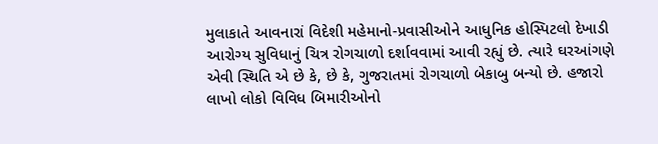મુલાકાતે આવનારાં વિદેશી મહેમાનો-પ્રવાસીઓને આધુનિક હોસ્પિટલો દેખાડી આરોગ્ય સુવિધાનું ચિત્ર રોગચાળો દર્શાવવામાં આવી રહ્યું છે. ત્યારે ઘરઆંગણે એવી સ્થિતિ એ છે કે, છે કે, ગુજરાતમાં રોગચાળો બેકાબુ બન્યો છે. હજારો લાખો લોકો વિવિધ બિમારીઓનો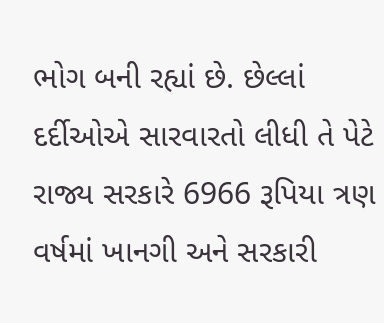ભોગ બની રહ્યાં છે. છેલ્લાં દર્દીઓએ સારવારતો લીધી તે પેટે રાજ્ય સરકારે 6966 રૂપિયા ત્રણ વર્ષમાં ખાનગી અને સરકારી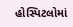હોસ્પિટલોમાં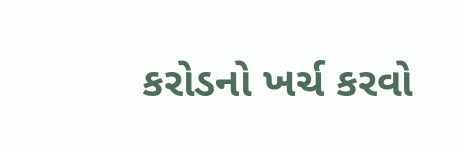કરોડનો ખર્ચ કરવો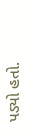પડ્યો હતો.